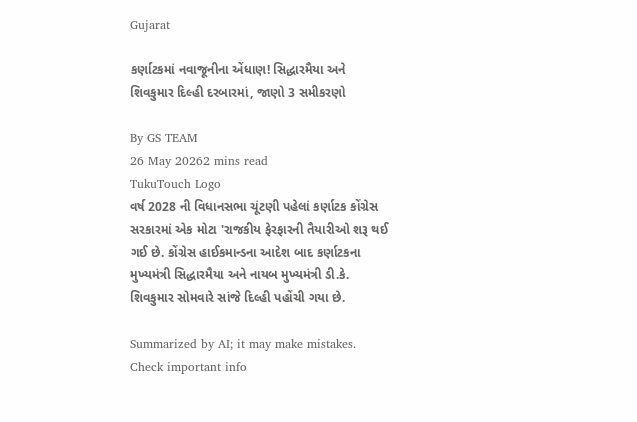Gujarat

કર્ણાટકમાં નવાજૂનીના એંધાણ! સિદ્ધારમૈયા અને શિવકુમાર દિલ્હી દરબારમાં, જાણો 3 સમીકરણો

By GS TEAM
26 May 20262 mins read
TukuTouch Logo
વર્ષ 2028 ની વિધાનસભા ચૂંટણી પહેલાં કર્ણાટક કોંગ્રેસ સરકારમાં એક મોટા 'રાજકીય ફેરફારની તૈયારીઓ શરૂ થઈ ગઈ છે. કોંગ્રેસ હાઈકમાન્ડના આદેશ બાદ કર્ણાટકના મુખ્યમંત્રી સિદ્ધારમૈયા અને નાયબ મુખ્યમંત્રી ડી.કે. શિવકુમાર સોમવારે સાંજે દિલ્હી પહોંચી ગયા છે.

Summarized by AI; it may make mistakes. Check important info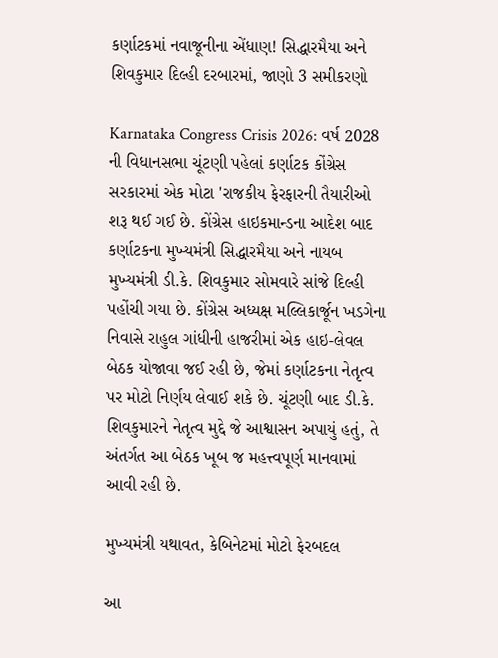કર્ણાટકમાં નવાજૂનીના એંધાણ! સિદ્ધારમૈયા અને શિવકુમાર દિલ્હી દરબારમાં, જાણો 3 સમીકરણો

Karnataka Congress Crisis 2026: વર્ષ 2028 ની વિધાનસભા ચૂંટણી પહેલાં કર્ણાટક કોંગ્રેસ સરકારમાં એક મોટા 'રાજકીય ફેરફારની તૈયારીઓ શરૂ થઈ ગઈ છે. કોંગ્રેસ હાઇકમાન્ડના આદેશ બાદ કર્ણાટકના મુખ્યમંત્રી સિદ્ધારમૈયા અને નાયબ મુખ્યમંત્રી ડી.કે. શિવકુમાર સોમવારે સાંજે દિલ્હી પહોંચી ગયા છે. કોંગ્રેસ અધ્યક્ષ મલ્લિકાર્જૂન ખડગેના નિવાસે રાહુલ ગાંધીની હાજરીમાં એક હાઇ-લેવલ બેઠક યોજાવા જઈ રહી છે, જેમાં કર્ણાટકના નેતૃત્વ પર મોટો નિર્ણય લેવાઈ શકે છે. ચૂંટણી બાદ ડી.કે. શિવકુમારને નેતૃત્વ મુદ્દે જે આશ્વાસન અપાયું હતું, તે અંતર્ગત આ બેઠક ખૂબ જ મહત્ત્વપૂર્ણ માનવામાં આવી રહી છે.

મુખ્યમંત્રી યથાવત, કેબિનેટમાં મોટો ફેરબદલ

આ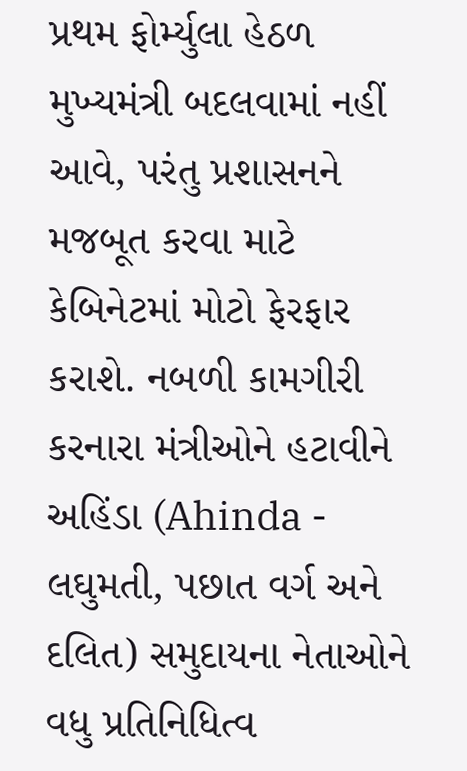પ્રથમ ફોર્મ્યુલા હેઠળ મુખ્યમંત્રી બદલવામાં નહીં આવે, પરંતુ પ્રશાસનને મજબૂત કરવા માટે કેબિનેટમાં મોટો ફેરફાર કરાશે. નબળી કામગીરી કરનારા મંત્રીઓને હટાવીને અહિંડા (Ahinda - લઘુમતી, પછાત વર્ગ અને દલિત) સમુદાયના નેતાઓને વધુ પ્રતિનિધિત્વ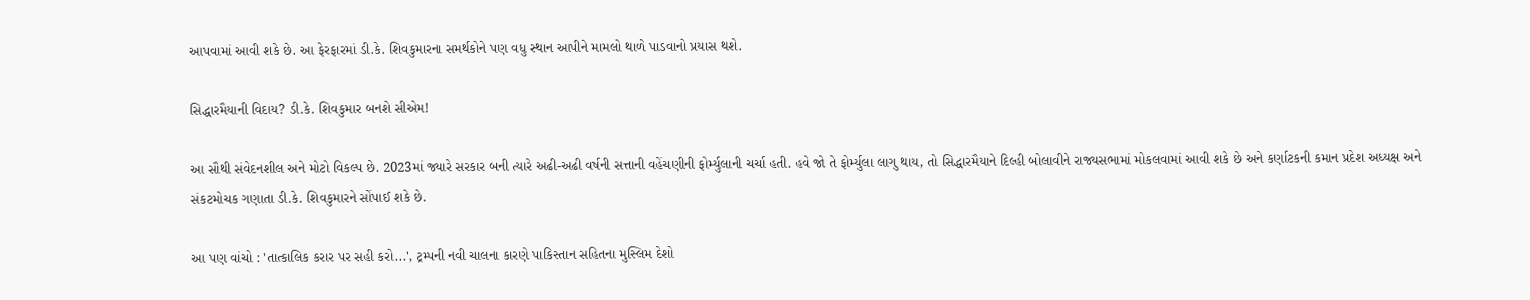આપવામાં આવી શકે છે. આ ફેરફારમાં ડી.કે. શિવકુમારના સમર્થકોને પણ વધુ સ્થાન આપીને મામલો થાળે પાડવાનો પ્રયાસ થશે.

સિદ્ધારમૈયાની વિદાય? ડી.કે. શિવકુમાર બનશે સીએમ!

આ સૌથી સંવેદનશીલ અને મોટો વિકલ્પ છે. 2023માં જ્યારે સરકાર બની ત્યારે અઢી-અઢી વર્ષની સત્તાની વહેંચણીની ફોર્મ્યુલાની ચર્ચા હતી. હવે જો તે ફોર્મ્યુલા લાગુ થાય, તો સિદ્ધારમૈયાને દિલ્હી બોલાવીને રાજ્યસભામાં મોકલવામાં આવી શકે છે અને કર્ણાટકની કમાન પ્રદેશ અધ્યક્ષ અને સંકટમોચક ગણાતા ડી.કે. શિવકુમારને સોંપાઈ શકે છે.

આ પણ વાંચો : 'તાત્કાલિક કરાર પર સહી કરો...', ટ્રમ્પની નવી ચાલના કારણે પાકિસ્તાન સહિતના મુસ્લિમ દેશો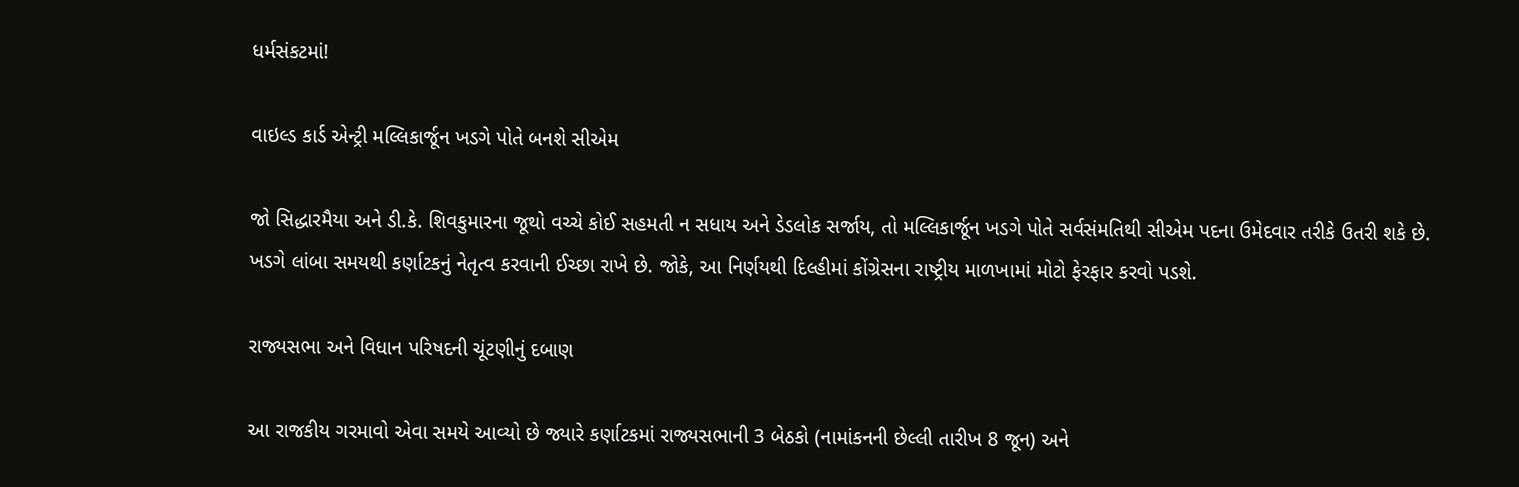ધર્મસંકટમાં!

વાઇલ્ડ કાર્ડ એન્ટ્રી મલ્લિકાર્જૂન ખડગે પોતે બનશે સીએમ

જો સિદ્ધારમૈયા અને ડી.કે. શિવકુમારના જૂથો વચ્ચે કોઈ સહમતી ન સધાય અને ડેડલોક સર્જાય, તો મલ્લિકાર્જૂન ખડગે પોતે સર્વસંમતિથી સીએમ પદના ઉમેદવાર તરીકે ઉતરી શકે છે. ખડગે લાંબા સમયથી કર્ણાટકનું નેતૃત્વ કરવાની ઈચ્છા રાખે છે. જોકે, આ નિર્ણયથી દિલ્હીમાં કોંગ્રેસના રાષ્ટ્રીય માળખામાં મોટો ફેરફાર કરવો પડશે.

રાજ્યસભા અને વિધાન પરિષદની ચૂંટણીનું દબાણ

આ રાજકીય ગરમાવો એવા સમયે આવ્યો છે જ્યારે કર્ણાટકમાં રાજ્યસભાની 3 બેઠકો (નામાંકનની છેલ્લી તારીખ 8 જૂન) અને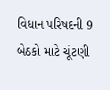વિધાન પરિષદની 9 બેઠકો માટે ચૂંટણી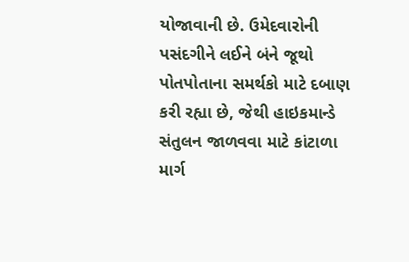યોજાવાની છે. ઉમેદવારોની પસંદગીને લઈને બંને જૂથો પોતપોતાના સમર્થકો માટે દબાણ કરી રહ્યા છે, જેથી હાઇકમાન્ડે સંતુલન જાળવવા માટે કાંટાળા માર્ગ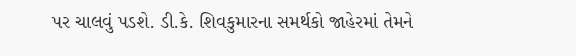પર ચાલવું પડશે. ડી.કે. શિવકુમારના સમર્થકો જાહેરમાં તેમને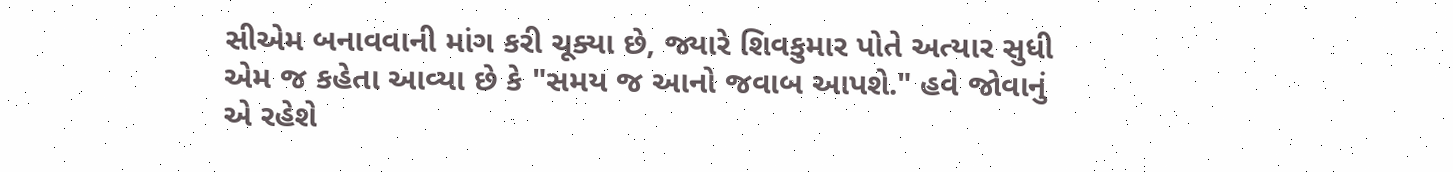સીએમ બનાવવાની માંગ કરી ચૂક્યા છે, જ્યારે શિવકુમાર પોતે અત્યાર સુધી એમ જ કહેતા આવ્યા છે કે "સમય જ આનો જવાબ આપશે." હવે જોવાનું એ રહેશે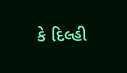કે દિલ્હી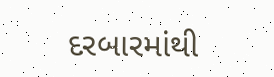દરબારમાંથી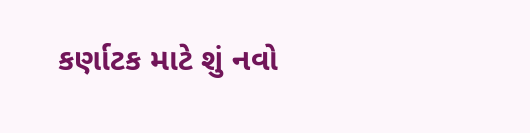કર્ણાટક માટે શું નવો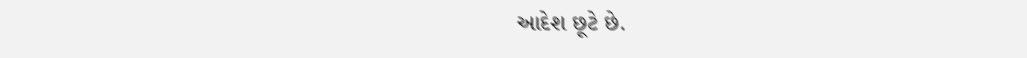આદેશ છૂટે છે.